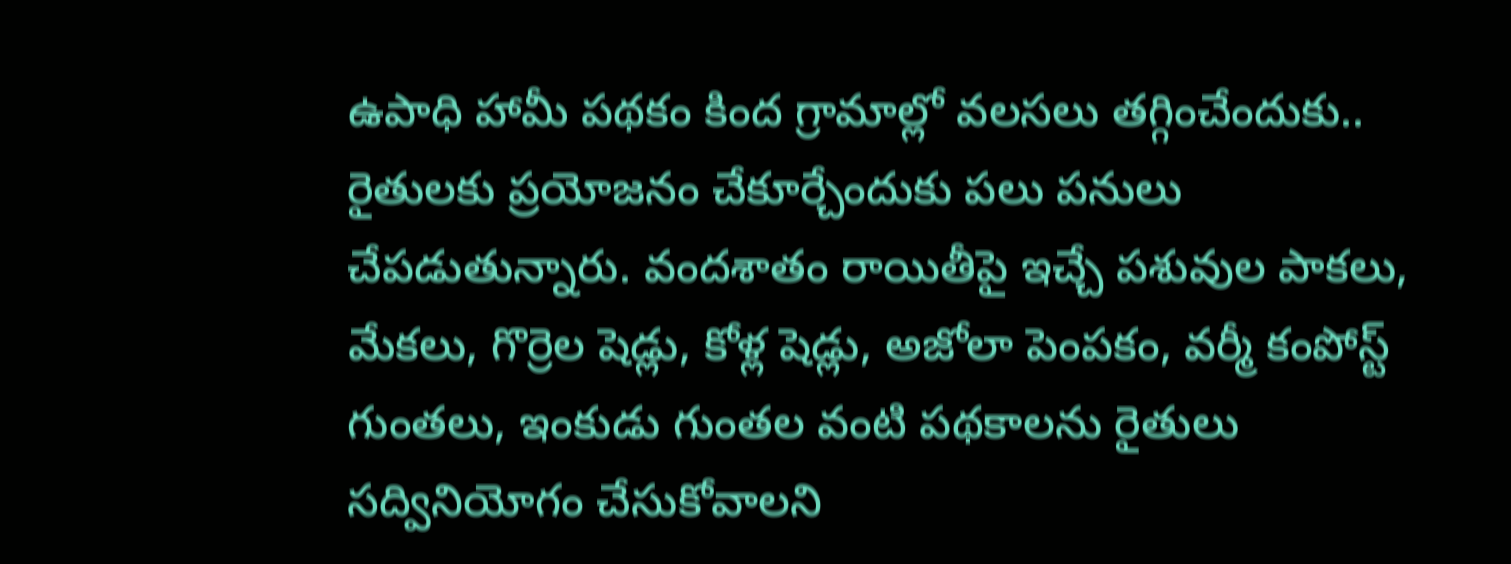ఉపాధి హామీ పథకం కింద గ్రామాల్లో వలసలు తగ్గించేందుకు.. రైతులకు ప్రయోజనం చేకూర్చేందుకు పలు పనులు చేపడుతున్నారు. వందశాతం రాయితీపై ఇచ్చే పశువుల పాకలు, మేకలు, గొర్రెల షెడ్లు, కోళ్ల షెడ్లు, అజోలా పెంపకం, వర్మీ కంపోస్ట్ గుంతలు, ఇంకుడు గుంతల వంటి పథకాలను రైతులు సద్వినియోగం చేసుకోవాలని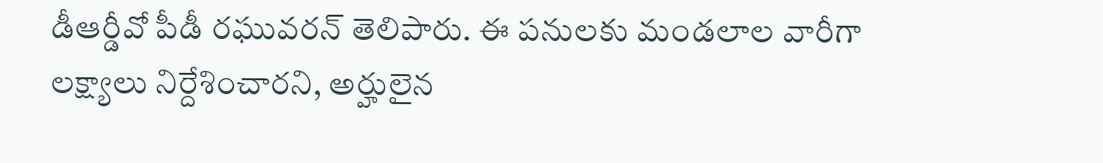డీఆర్డీవో పీడీ రఘువరన్ తెలిపారు. ఈ పనులకు మండలాల వారీగా లక్ష్యాలు నిర్దేశించారని, అర్హులైన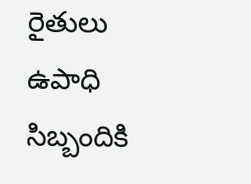రైతులు ఉపాధి సిబ్బందికి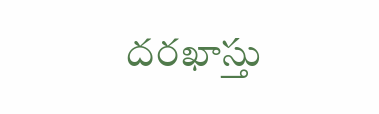దరఖాస్తు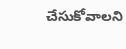చేసుకోవాలని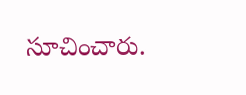సూచించారు.